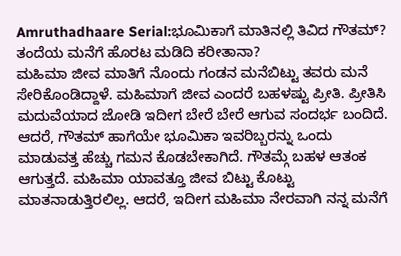Amruthadhaare Serial:ಭೂಮಿಕಾಗೆ ಮಾತಿನಲ್ಲಿ ತಿವಿದ ಗೌತಮ್? ತಂದೆಯ ಮನೆಗೆ ಹೊರಟ ಮಡಿದಿ ಕರೀತಾನಾ?
ಮಹಿಮಾ ಜೀವ ಮಾತಿಗೆ ನೊಂದು ಗಂಡನ ಮನೆಬಿಟ್ಟು ತವರು ಮನೆ ಸೇರಿಕೊಂಡಿದ್ದಾಳೆ. ಮಹಿಮಾಗೆ ಜೀವ ಎಂದರೆ ಬಹಳಷ್ಟು ಪ್ರೀತಿ. ಪ್ರೀತಿಸಿ ಮದುವೆಯಾದ ಜೋಡಿ ಇದೀಗ ಬೇರೆ ಬೇರೆ ಆಗುವ ಸಂದರ್ಭ ಬಂದಿದೆ. ಆದರೆ, ಗೌತಮ್ ಹಾಗೆಯೇ ಭೂಮಿಕಾ ಇವರಿಬ್ಬರನ್ನು ಒಂದು ಮಾಡುವತ್ತ ಹೆಚ್ಚು ಗಮನ ಕೊಡಬೇಕಾಗಿದೆ. ಗೌತಮ್ಗೆ ಬಹಳ ಆತಂಕ ಆಗುತ್ತದೆ. ಮಹಿಮಾ ಯಾವತ್ತೂ ಜೀವ ಬಿಟ್ಟು ಕೊಟ್ಟು ಮಾತನಾಡುತ್ತಿರಲಿಲ್ಲ. ಆದರೆ, ಇದೀಗ ಮಹಿಮಾ ನೇರವಾಗಿ ನನ್ನ ಮನೆಗೆ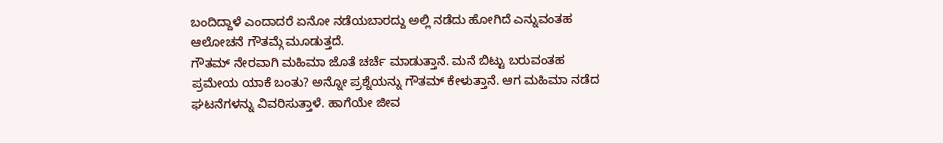ಬಂದಿದ್ದಾಳೆ ಎಂದಾದರೆ ಏನೋ ನಡೆಯಬಾರದ್ದು ಅಲ್ಲಿ ನಡೆದು ಹೋಗಿದೆ ಎನ್ನುವಂತಹ ಆಲೋಚನೆ ಗೌತಮ್ಗೆ ಮೂಡುತ್ತದೆ.
ಗೌತಮ್ ನೇರವಾಗಿ ಮಹಿಮಾ ಜೊತೆ ಚರ್ಚೆ ಮಾಡುತ್ತಾನೆ. ಮನೆ ಬಿಟ್ಟು ಬರುವಂತಹ ಪ್ರಮೇಯ ಯಾಕೆ ಬಂತು? ಅನ್ನೋ ಪ್ರಶ್ನೆಯನ್ನು ಗೌತಮ್ ಕೇಳುತ್ತಾನೆ. ಆಗ ಮಹಿಮಾ ನಡೆದ ಘಟನೆಗಳನ್ನು ವಿವರಿಸುತ್ತಾಳೆ. ಹಾಗೆಯೇ ಜೀವ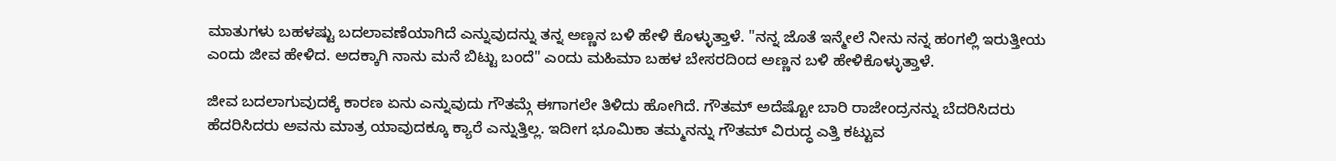ಮಾತುಗಳು ಬಹಳಷ್ಟು ಬದಲಾವಣೆಯಾಗಿದೆ ಎನ್ನುವುದನ್ನು ತನ್ನ ಅಣ್ಣನ ಬಳಿ ಹೇಳಿ ಕೊಳ್ಳುತ್ತಾಳೆ. "ನನ್ನ ಜೊತೆ ಇನ್ಮೇಲೆ ನೀನು ನನ್ನ ಹಂಗಲ್ಲಿ ಇರುತ್ತೀಯ ಎಂದು ಜೀವ ಹೇಳಿದ. ಅದಕ್ಕಾಗಿ ನಾನು ಮನೆ ಬಿಟ್ಟು ಬಂದೆ" ಎಂದು ಮಹಿಮಾ ಬಹಳ ಬೇಸರದಿಂದ ಅಣ್ಣನ ಬಳಿ ಹೇಳಿಕೊಳ್ಳುತ್ತಾಳೆ.

ಜೀವ ಬದಲಾಗುವುದಕ್ಕೆ ಕಾರಣ ಏನು ಎನ್ನುವುದು ಗೌತಮ್ಗೆ ಈಗಾಗಲೇ ತಿಳಿದು ಹೋಗಿದೆ. ಗೌತಮ್ ಅದೆಷ್ಟೋ ಬಾರಿ ರಾಜೇಂದ್ರನನ್ನು ಬೆದರಿಸಿದರು ಹೆದರಿಸಿದರು ಅವನು ಮಾತ್ರ ಯಾವುದಕ್ಕೂ ಕ್ಯಾರೆ ಎನ್ನುತ್ತಿಲ್ಲ. ಇದೀಗ ಭೂಮಿಕಾ ತಮ್ಮನನ್ನು ಗೌತಮ್ ವಿರುದ್ಧ ಎತ್ತಿ ಕಟ್ಟುವ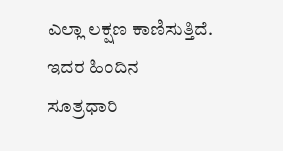ಎಲ್ಲಾ ಲಕ್ಷಣ ಕಾಣಿಸುತ್ತಿದೆ. ಇದರ ಹಿಂದಿನ ಸೂತ್ರಧಾರಿ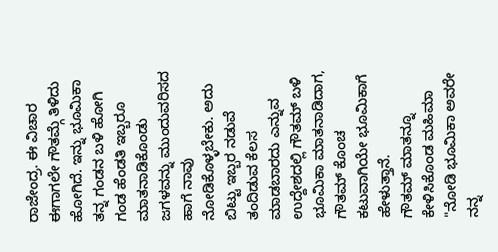ರಾಜೇಂದ್ರ. ಈ ವಿಚಾರ ಈಗಾಗಲೇ ಗೌತಮ್ಗೆ ತಿಳಿದು ಹೋಗಿದೆ. ಇನ್ನು ಭೂಮಿಕಾ ತನ್ನ ಗಂಡನ ಬಳಿ ಹೋಗಿ ಗಂಡ ಹೆಂಡತಿ ಇಬ್ಬರೂ ಮಾತನಾಡಿಕೊಂಡು ಜಗಳವನ್ನು ಮುಂದುವರಿಸದ ಹಾಗೆ ನಾವು ನೋಡಿಕೊಳ್ಳಬೇಕು. ಅದು ಬಿಟ್ಟು ಇಬ್ಬರ ನಡುವೆ ತಂದಿಡುವ ಕೆಲಸ ಮಾಡಬಾರದು ಎನ್ನುವ ಉದ್ದೇಶದಲ್ಲಿ ಗೌತಮ್ ಬಳಿ ಭೂಮಿಕಾ ಮಾತನಾಡಿದಾಗ, ಗೌತಮ್ ಕೊಂಚ ಕಟುವಾಗಿಯೇ ಭೂಮಿಕಾಗೆ ಹೇಳುತ್ತಾನೆ.
ಗೌತಮ್ ಮಾತನ್ನೂ ಕೇಳಿಸಿಕೊಂಡ ಮಹಿಮಾ
"ನೋಡಿ ಭೂಮಿಕಾ ಅವರೇ ನನ್ನ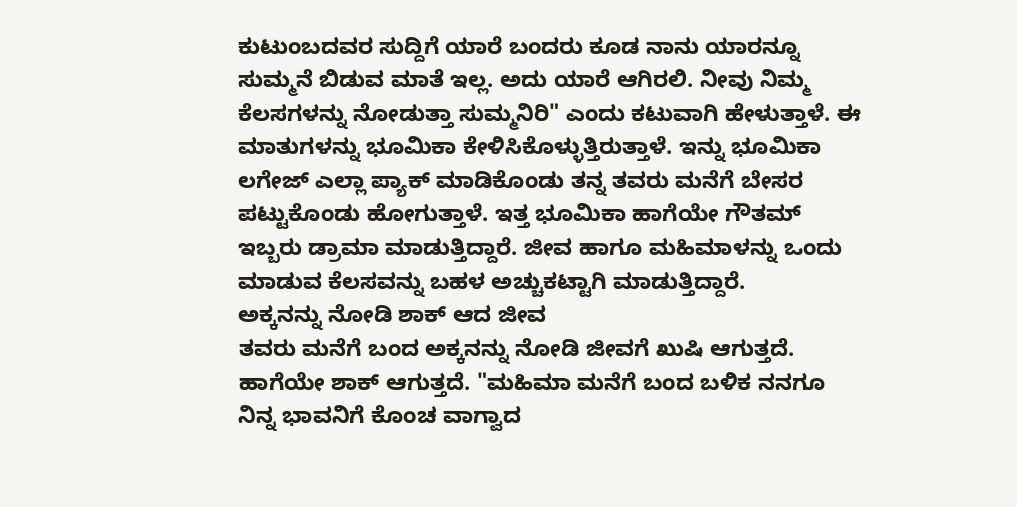ಕುಟುಂಬದವರ ಸುದ್ದಿಗೆ ಯಾರೆ ಬಂದರು ಕೂಡ ನಾನು ಯಾರನ್ನೂ ಸುಮ್ಮನೆ ಬಿಡುವ ಮಾತೆ ಇಲ್ಲ. ಅದು ಯಾರೆ ಆಗಿರಲಿ. ನೀವು ನಿಮ್ಮ ಕೆಲಸಗಳನ್ನು ನೋಡುತ್ತಾ ಸುಮ್ಮನಿರಿ" ಎಂದು ಕಟುವಾಗಿ ಹೇಳುತ್ತಾಳೆ. ಈ ಮಾತುಗಳನ್ನು ಭೂಮಿಕಾ ಕೇಳಿಸಿಕೊಳ್ಳುತ್ತಿರುತ್ತಾಳೆ. ಇನ್ನು ಭೂಮಿಕಾ ಲಗೇಜ್ ಎಲ್ಲಾ ಪ್ಯಾಕ್ ಮಾಡಿಕೊಂಡು ತನ್ನ ತವರು ಮನೆಗೆ ಬೇಸರ ಪಟ್ಟುಕೊಂಡು ಹೋಗುತ್ತಾಳೆ. ಇತ್ತ ಭೂಮಿಕಾ ಹಾಗೆಯೇ ಗೌತಮ್ ಇಬ್ಬರು ಡ್ರಾಮಾ ಮಾಡುತ್ತಿದ್ದಾರೆ. ಜೀವ ಹಾಗೂ ಮಹಿಮಾಳನ್ನು ಒಂದು ಮಾಡುವ ಕೆಲಸವನ್ನು ಬಹಳ ಅಚ್ಚುಕಟ್ಟಾಗಿ ಮಾಡುತ್ತಿದ್ದಾರೆ.
ಅಕ್ಕನನ್ನು ನೋಡಿ ಶಾಕ್ ಆದ ಜೀವ
ತವರು ಮನೆಗೆ ಬಂದ ಅಕ್ಕನನ್ನು ನೋಡಿ ಜೀವಗೆ ಖುಷಿ ಆಗುತ್ತದೆ. ಹಾಗೆಯೇ ಶಾಕ್ ಆಗುತ್ತದೆ. "ಮಹಿಮಾ ಮನೆಗೆ ಬಂದ ಬಳಿಕ ನನಗೂ ನಿನ್ನ ಭಾವನಿಗೆ ಕೊಂಚ ವಾಗ್ವಾದ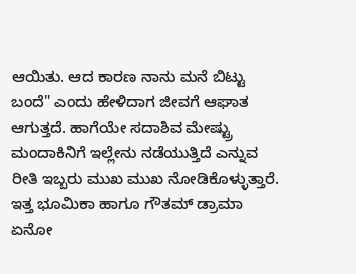ಆಯಿತು. ಆದ ಕಾರಣ ನಾನು ಮನೆ ಬಿಟ್ಟು ಬಂದೆ" ಎಂದು ಹೇಳಿದಾಗ ಜೀವಗೆ ಆಘಾತ ಆಗುತ್ತದೆ. ಹಾಗೆಯೇ ಸದಾಶಿವ ಮೇಷ್ಟ್ರು ಮಂದಾಕಿನಿಗೆ ಇಲ್ಲೇನು ನಡೆಯುತ್ತಿದೆ ಎನ್ನುವ ರೀತಿ ಇಬ್ಬರು ಮುಖ ಮುಖ ನೋಡಿಕೊಳ್ಳುತ್ತಾರೆ. ಇತ್ತ ಭೂಮಿಕಾ ಹಾಗೂ ಗೌತಮ್ ಡ್ರಾಮಾ ಏನೋ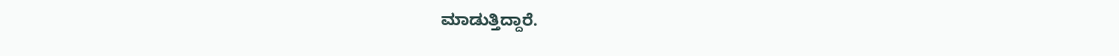ಮಾಡುತ್ತಿದ್ದಾರೆ.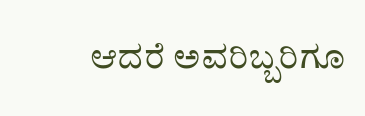ಆದರೆ ಅವರಿಬ್ಬರಿಗೂ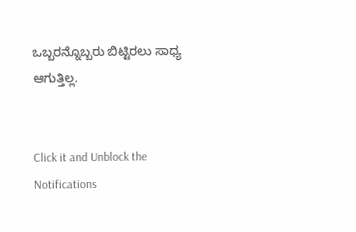ಒಬ್ಬರನ್ನೊಬ್ಬರು ಬಿಟ್ಟಿರಲು ಸಾಧ್ಯ ಆಗುತ್ತಿಲ್ಲ.


Click it and Unblock the Notifications